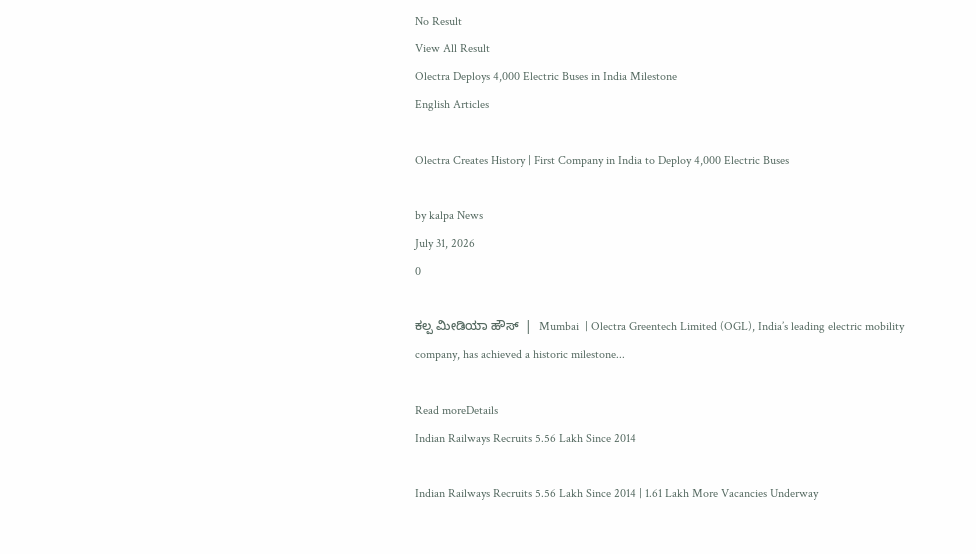No Result
View All Result
Olectra Deploys 4,000 Electric Buses in India Milestone
English Articles

Olectra Creates History | First Company in India to Deploy 4,000 Electric Buses

by kalpa News
July 31, 2026
0

ಕಲ್ಪ ಮೀಡಿಯಾ ಹೌಸ್  |  Mumbai  | Olectra Greentech Limited (OGL), India’s leading electric mobility company, has achieved a historic milestone...

Read moreDetails
Indian Railways Recruits 5.56 Lakh Since 2014

Indian Railways Recruits 5.56 Lakh Since 2014 | 1.61 Lakh More Vacancies Underway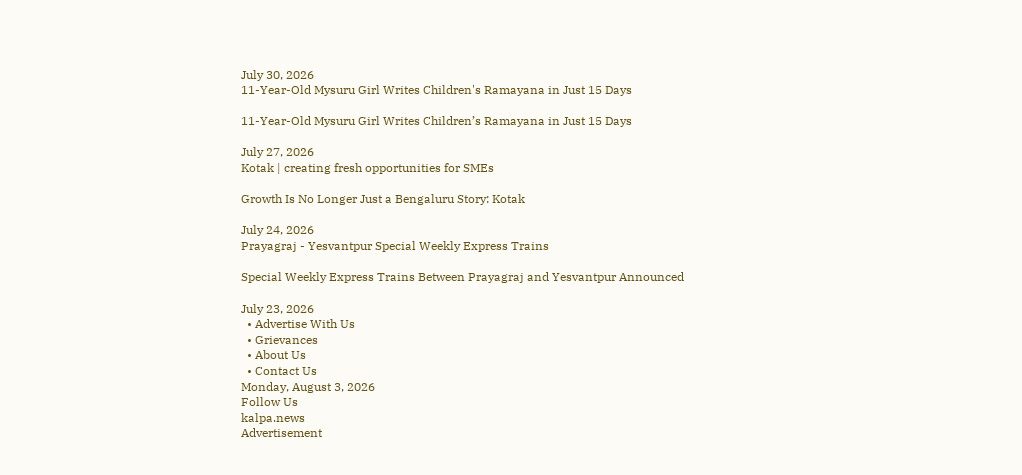July 30, 2026
11-Year-Old Mysuru Girl Writes Children's Ramayana in Just 15 Days

11-Year-Old Mysuru Girl Writes Children’s Ramayana in Just 15 Days

July 27, 2026
Kotak | creating fresh opportunities for SMEs

Growth Is No Longer Just a Bengaluru Story: Kotak

July 24, 2026
Prayagraj - Yesvantpur Special Weekly Express Trains

Special Weekly Express Trains Between Prayagraj and Yesvantpur Announced

July 23, 2026
  • Advertise With Us
  • Grievances
  • About Us
  • Contact Us
Monday, August 3, 2026
Follow Us
kalpa.news
Advertisement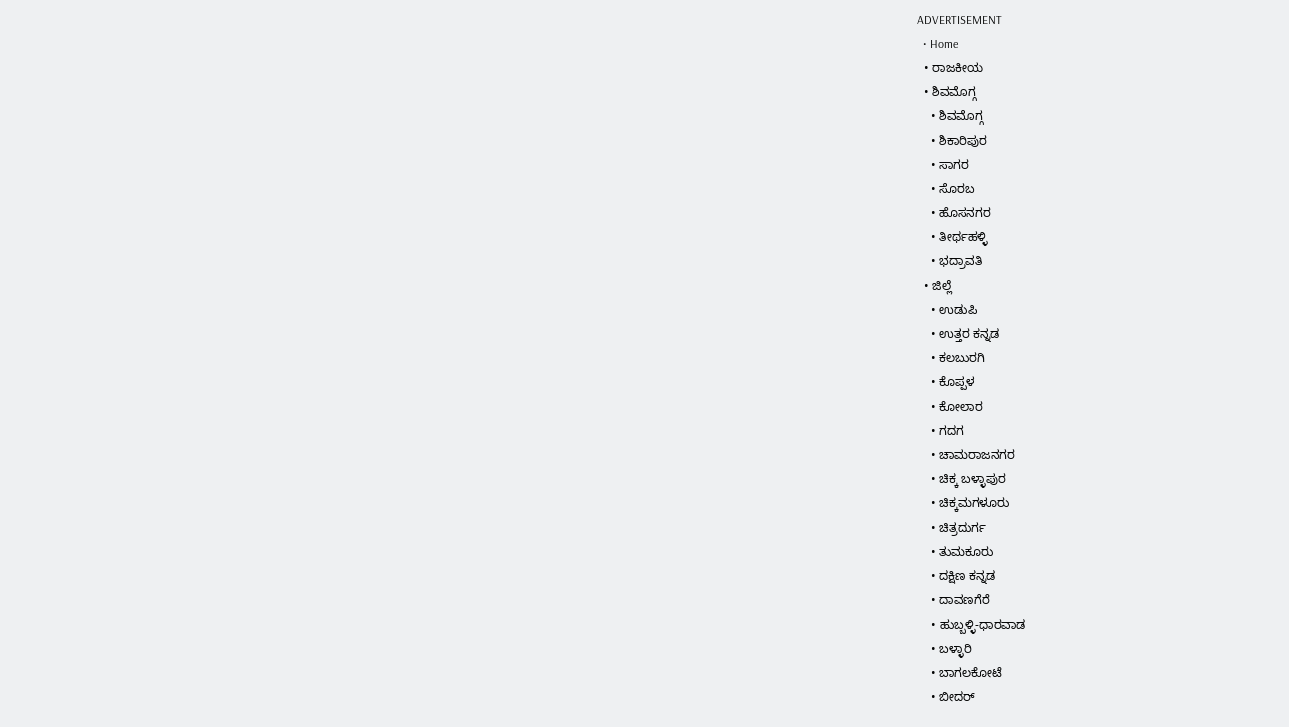ADVERTISEMENT
  • Home
  • ರಾಜಕೀಯ
  • ಶಿವಮೊಗ್ಗ
    • ಶಿವಮೊಗ್ಗ
    • ಶಿಕಾರಿಪುರ
    • ಸಾಗರ
    • ಸೊರಬ
    • ಹೊಸನಗರ
    • ತೀರ್ಥಹಳ್ಳಿ
    • ಭದ್ರಾವತಿ
  • ಜಿಲ್ಲೆ
    • ಉಡುಪಿ
    • ಉತ್ತರ ಕನ್ನಡ
    • ಕಲಬುರಗಿ
    • ಕೊಪ್ಪಳ
    • ಕೋಲಾರ
    • ಗದಗ
    • ಚಾಮರಾಜನಗರ
    • ಚಿಕ್ಕ ಬಳ್ಳಾಪುರ
    • ಚಿಕ್ಕಮಗಳೂರು
    • ಚಿತ್ರದುರ್ಗ
    • ತುಮಕೂರು
    • ದಕ್ಷಿಣ ಕನ್ನಡ
    • ದಾವಣಗೆರೆ
    • ಹುಬ್ಬಳ್ಳಿ-ಧಾರವಾಡ
    • ಬಳ್ಳಾರಿ
    • ಬಾಗಲಕೋಟೆ
    • ಬೀದರ್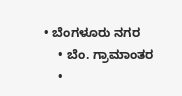• ಬೆಂಗಳೂರು ನಗರ
    • ಬೆಂ. ಗ್ರಾಮಾಂತರ
    •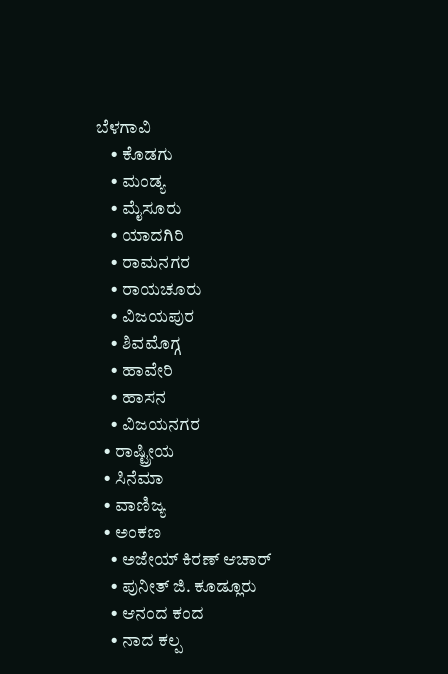ಬೆಳಗಾವಿ
    • ಕೊಡಗು
    • ಮಂಡ್ಯ
    • ಮೈಸೂರು
    • ಯಾದಗಿರಿ
    • ರಾಮನಗರ
    • ರಾಯಚೂರು
    • ವಿಜಯಪುರ
    • ಶಿವಮೊಗ್ಗ
    • ಹಾವೇರಿ
    • ಹಾಸನ
    • ವಿಜಯನಗರ
  • ರಾಷ್ಟ್ರೀಯ
  • ಸಿನೆಮಾ
  • ವಾಣಿಜ್ಯ
  • ಅಂಕಣ
    • ಅಜೇಯ್ ಕಿರಣ್ ಆಚಾರ್
    • ಪುನೀತ್ ಜಿ. ಕೂಡ್ಲೂರು
    • ಆನಂದ ಕಂದ
    • ನಾದ ಕಲ್ಪ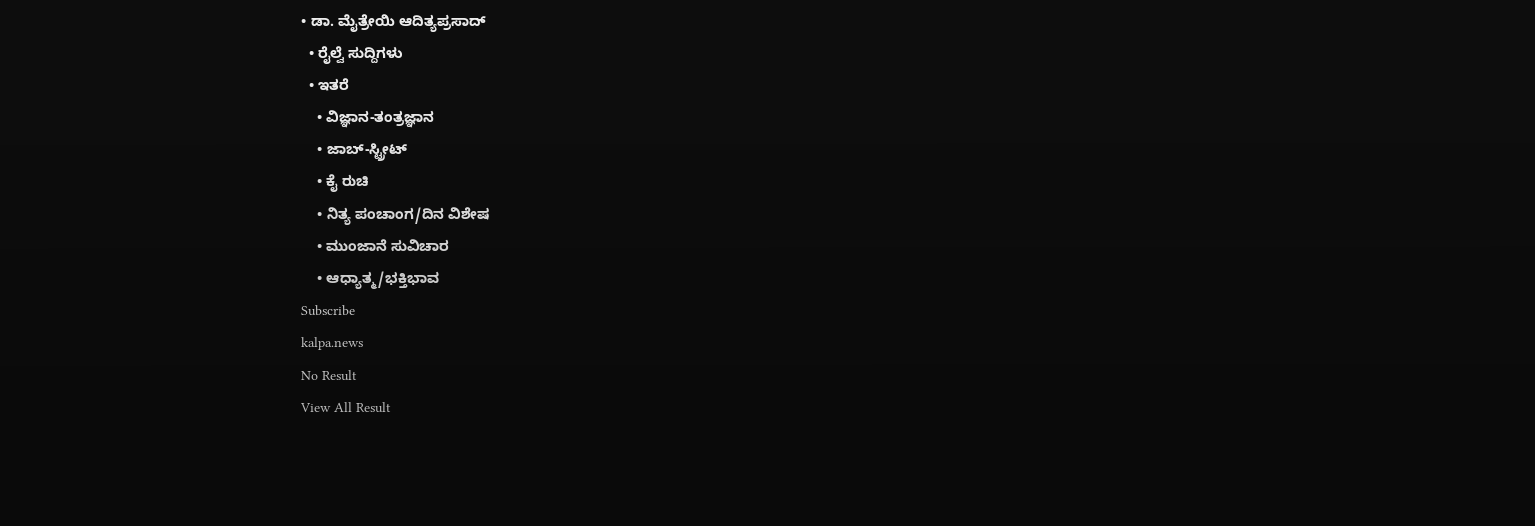• ಡಾ. ಮೈತ್ರೇಯಿ ಆದಿತ್ಯಪ್ರಸಾದ್
  • ರೈಲ್ವೆ ಸುದ್ದಿಗಳು
  • ಇತರೆ
    • ವಿಜ್ಞಾನ-ತಂತ್ರಜ್ಞಾನ
    • ಜಾಬ್-ಸ್ಟ್ರೀಟ್
    • ಕೈ ರುಚಿ
    • ನಿತ್ಯ ಪಂಚಾಂಗ/ದಿನ ವಿಶೇಷ
    • ಮುಂಜಾನೆ ಸುವಿಚಾರ
    • ಆಧ್ಯಾತ್ಮ/ಭಕ್ತಿಭಾವ
Subscribe
kalpa.news
No Result
View All Result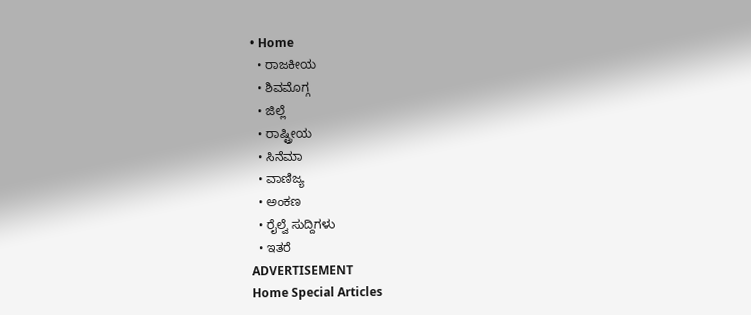• Home
  • ರಾಜಕೀಯ
  • ಶಿವಮೊಗ್ಗ
  • ಜಿಲ್ಲೆ
  • ರಾಷ್ಟ್ರೀಯ
  • ಸಿನೆಮಾ
  • ವಾಣಿಜ್ಯ
  • ಅಂಕಣ
  • ರೈಲ್ವೆ ಸುದ್ದಿಗಳು
  • ಇತರೆ
ADVERTISEMENT
Home Special Articles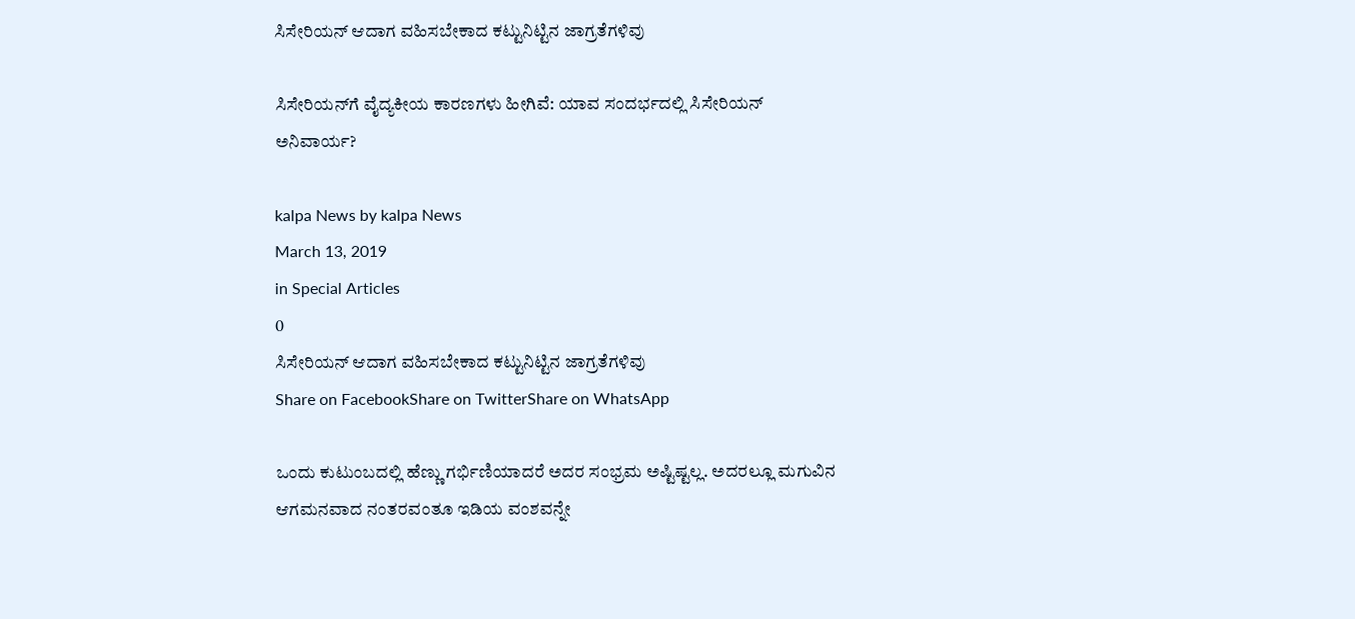ಸಿಸೇರಿಯನ್ ಆದಾಗ ವಹಿಸಬೇಕಾದ ಕಟ್ಟುನಿಟ್ಟಿನ ಜಾಗ್ರತೆಗಳಿವು

ಸಿಸೇರಿಯನ್‌ಗೆ ವೈದ್ಯಕೀಯ ಕಾರಣಗಳು ಹೀಗಿವೆ: ಯಾವ ಸಂದರ್ಭದಲ್ಲಿ ಸಿಸೇರಿಯನ್ ಅನಿವಾರ್ಯ?

kalpa News by kalpa News
March 13, 2019
in Special Articles
0
ಸಿಸೇರಿಯನ್ ಆದಾಗ ವಹಿಸಬೇಕಾದ ಕಟ್ಟುನಿಟ್ಟಿನ ಜಾಗ್ರತೆಗಳಿವು
Share on FacebookShare on TwitterShare on WhatsApp

ಒಂದು ಕುಟುಂಬದಲ್ಲಿ ಹೆಣ್ಣು ಗರ್ಭಿಣಿಯಾದರೆ ಅದರ ಸಂಭ್ರಮ ಅಷ್ಟಿಷ್ಟಲ್ಲ. ಅದರಲ್ಲೂ ಮಗುವಿನ ಆಗಮನವಾದ ನಂತರವಂತೂ ಇಡಿಯ ವಂಶವನ್ನೇ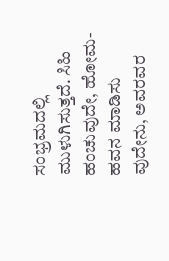ಸಂಭ್ರಮದಲ್ಲಿ ಮುಳುಗಿಸುತ್ತದೆ. ಸಿಹಿ ಹಂಚುವುದೇ, ಹೋಮ-ಹವನ ಮಾಡಿಸು ವುದೇನು, ಅವರವರ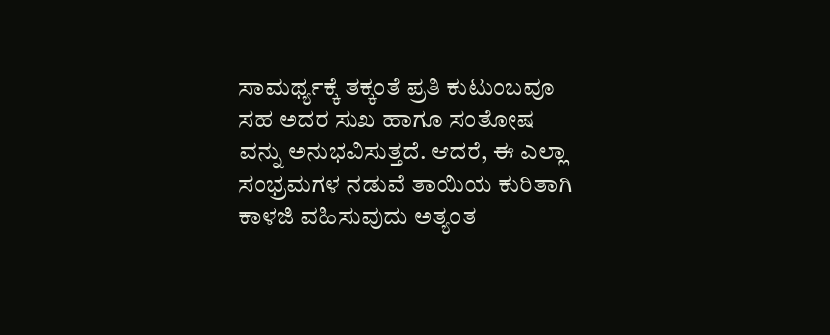ಸಾಮರ್ಥ್ಯಕ್ಕೆ ತಕ್ಕಂತೆ ಪ್ರತಿ ಕುಟುಂಬವೂ ಸಹ ಅದರ ಸುಖ ಹಾಗೂ ಸಂತೋಷ ವನ್ನು ಅನುಭವಿಸುತ್ತದೆ. ಆದರೆ, ಈ ಎಲ್ಲಾ ಸಂಭ್ರಮಗಳ ನಡುವೆ ತಾಯಿಯ ಕುರಿತಾಗಿ ಕಾಳಜಿ ವಹಿಸುವುದು ಅತ್ಯಂತ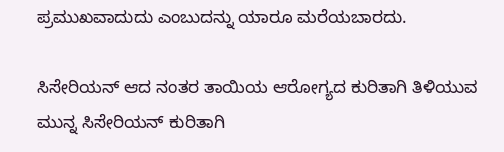ಪ್ರಮುಖವಾದುದು ಎಂಬುದನ್ನು ಯಾರೂ ಮರೆಯಬಾರದು.

ಸಿಸೇರಿಯನ್ ಆದ ನಂತರ ತಾಯಿಯ ಆರೋಗ್ಯದ ಕುರಿತಾಗಿ ತಿಳಿಯುವ ಮುನ್ನ ಸಿಸೇರಿಯನ್ ಕುರಿತಾಗಿ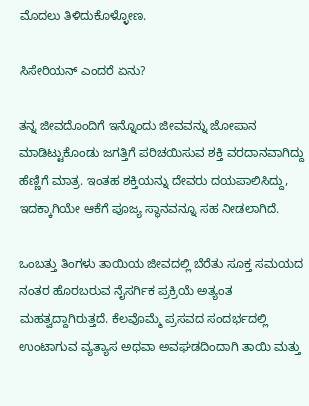ಮೊದಲು ತಿಳಿದುಕೊಳ್ಳೋಣ.

ಸಿಸೇರಿಯನ್ ಎಂದರೆ ಏನು?

ತನ್ನ ಜೀವದೊಂದಿಗೆ ಇನ್ನೊಂದು ಜೀವವನ್ನು ಜೋಪಾನ ಮಾಡಿಟ್ಟುಕೊಂಡು ಜಗತ್ತಿಗೆ ಪರಿಚಯಿಸುವ ಶಕ್ತಿ ವರದಾನವಾಗಿದ್ದು ಹೆಣ್ಣಿಗೆ ಮಾತ್ರ. ಇಂತಹ ಶಕ್ತಿಯನ್ನು ದೇವರು ದಯಪಾಲಿಸಿದ್ದು, ಇದಕ್ಕಾಗಿಯೇ ಆಕೆಗೆ ಪೂಜ್ಯ ಸ್ಥಾನವನ್ನೂ ಸಹ ನೀಡಲಾಗಿದೆ.

ಒಂಬತ್ತು ತಿಂಗಳು ತಾಯಿಯ ಜೀವದಲ್ಲಿ ಬೆರೆತು ಸೂಕ್ತ ಸಮಯದ ನಂತರ ಹೊರಬರುವ ನೈಸರ್ಗಿಕ ಪ್ರಕ್ರಿಯೆ ಅತ್ಯಂತ ಮಹತ್ವದ್ದಾಗಿರುತ್ತದೆ. ಕೆಲವೊಮ್ಮೆ ಪ್ರಸವದ ಸಂದರ್ಭದಲ್ಲಿ ಉಂಟಾಗುವ ವ್ಯತ್ಯಾಸ ಅಥವಾ ಅವಘಡದಿಂದಾಗಿ ತಾಯಿ ಮತ್ತು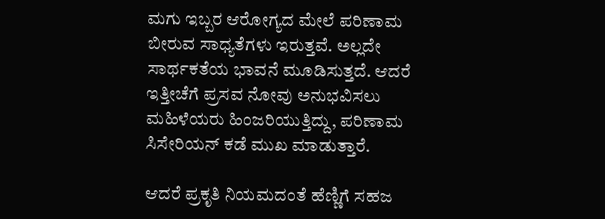ಮಗು ಇಬ್ಬರ ಆರೋಗ್ಯದ ಮೇಲೆ ಪರಿಣಾಮ ಬೀರುವ ಸಾಧ್ಯತೆಗಳು ಇರುತ್ತವೆ. ಅಲ್ಲದೇ ಸಾರ್ಥಕತೆಯ ಭಾವನೆ ಮೂಡಿಸುತ್ತದೆ. ಆದರೆ ಇತ್ತೀಚೆಗೆ ಪ್ರಸವ ನೋವು ಅನುಭವಿಸಲು ಮಹಿಳೆಯರು ಹಿಂಜರಿಯುತ್ತಿದ್ದು, ಪರಿಣಾಮ ಸಿಸೇರಿಯನ್ ಕಡೆ ಮುಖ ಮಾಡುತ್ತಾರೆ.

ಆದರೆ ಪ್ರಕೃತಿ ನಿಯಮದಂತೆ ಹೆಣ್ಣಿಗೆ ಸಹಜ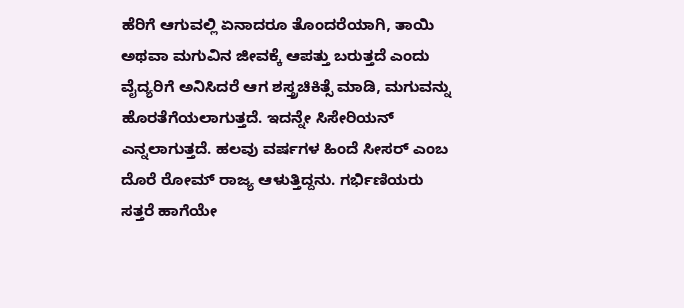ಹೆರಿಗೆ ಆಗುವಲ್ಲಿ ಏನಾದರೂ ತೊಂದರೆಯಾಗಿ, ತಾಯಿ ಅಥವಾ ಮಗುವಿನ ಜೀವಕ್ಕೆ ಆಪತ್ತು ಬರುತ್ತದೆ ಎಂದು ವೈದ್ಯರಿಗೆ ಅನಿಸಿದರೆ ಆಗ ಶಸ್ತ್ರಚಿಕಿತ್ಸೆ ಮಾಡಿ, ಮಗುವನ್ನು ಹೊರತೆಗೆಯಲಾಗುತ್ತದೆ. ಇದನ್ನೇ ಸಿಸೇರಿಯನ್ ಎನ್ನಲಾಗುತ್ತದೆ. ಹಲವು ವರ್ಷಗಳ ಹಿಂದೆ ಸೀಸರ್ ಎಂಬ ದೊರೆ ರೋಮ್ ರಾಜ್ಯ ಆಳುತ್ತಿದ್ದನು. ಗರ್ಭಿಣಿಯರು ಸತ್ತರೆ ಹಾಗೆಯೇ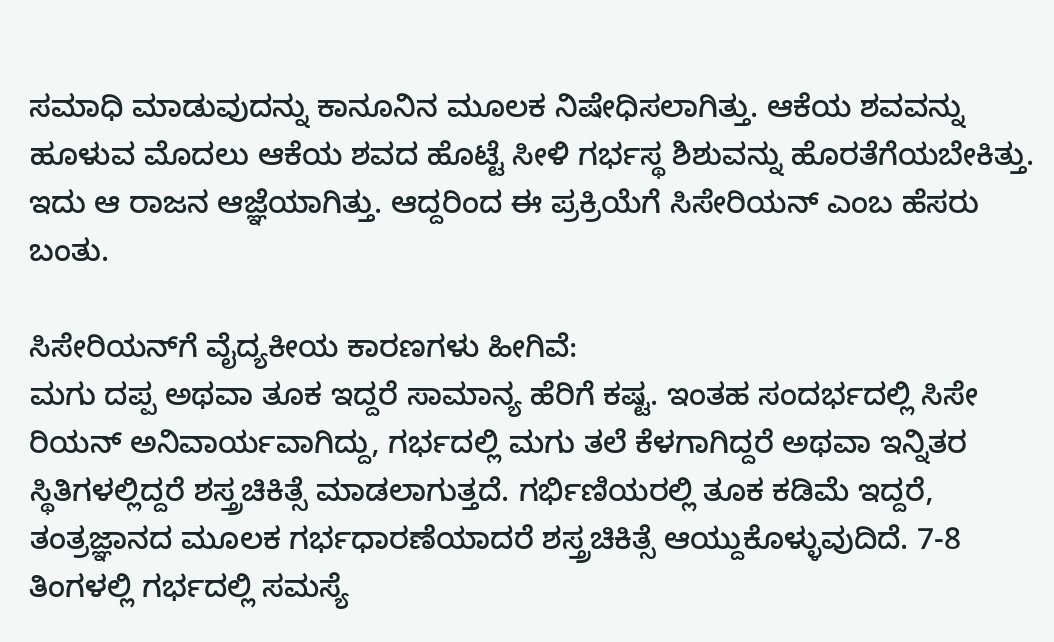ಸಮಾಧಿ ಮಾಡುವುದನ್ನು ಕಾನೂನಿನ ಮೂಲಕ ನಿಷೇಧಿಸಲಾಗಿತ್ತು. ಆಕೆಯ ಶವವನ್ನು ಹೂಳುವ ಮೊದಲು ಆಕೆಯ ಶವದ ಹೊಟ್ಟೆ ಸೀಳಿ ಗರ್ಭಸ್ಥ ಶಿಶುವನ್ನು ಹೊರತೆಗೆಯಬೇಕಿತ್ತು. ಇದು ಆ ರಾಜನ ಆಜ್ಞೆಯಾಗಿತ್ತು. ಆದ್ದರಿಂದ ಈ ಪ್ರಕ್ರಿಯೆಗೆ ಸಿಸೇರಿಯನ್ ಎಂಬ ಹೆಸರು ಬಂತು.

ಸಿಸೇರಿಯನ್‌ಗೆ ವೈದ್ಯಕೀಯ ಕಾರಣಗಳು ಹೀಗಿವೆ:
ಮಗು ದಪ್ಪ ಅಥವಾ ತೂಕ ಇದ್ದರೆ ಸಾಮಾನ್ಯ ಹೆರಿಗೆ ಕಷ್ಟ. ಇಂತಹ ಸಂದರ್ಭದಲ್ಲಿ ಸಿಸೇ ರಿಯನ್ ಅನಿವಾರ್ಯವಾಗಿದ್ದು, ಗರ್ಭದಲ್ಲಿ ಮಗು ತಲೆ ಕೆಳಗಾಗಿದ್ದರೆ ಅಥವಾ ಇನ್ನಿತರ ಸ್ಥಿತಿಗಳಲ್ಲಿದ್ದರೆ ಶಸ್ತ್ರಚಿಕಿತ್ಸೆ ಮಾಡಲಾಗುತ್ತದೆ. ಗರ್ಭಿಣಿಯರಲ್ಲಿ ತೂಕ ಕಡಿಮೆ ಇದ್ದರೆ, ತಂತ್ರಜ್ಞಾನದ ಮೂಲಕ ಗರ್ಭಧಾರಣೆಯಾದರೆ ಶಸ್ತ್ರಚಿಕಿತ್ಸೆ ಆಯ್ದುಕೊಳ್ಳುವುದಿದೆ. 7-8 ತಿಂಗಳಲ್ಲಿ ಗರ್ಭದಲ್ಲಿ ಸಮಸ್ಯೆ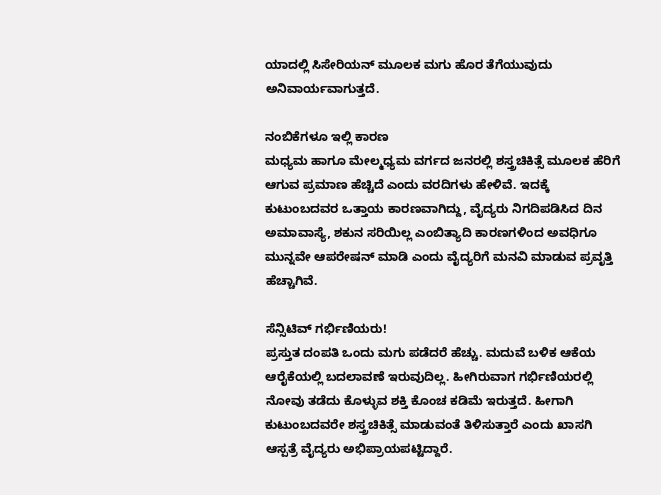ಯಾದಲ್ಲಿ ಸಿಸೇರಿಯನ್ ಮೂಲಕ ಮಗು ಹೊರ ತೆಗೆಯುವುದು ಅನಿವಾರ್ಯವಾಗುತ್ತದೆ.

ನಂಬಿಕೆಗಳೂ ಇಲ್ಲಿ ಕಾರಣ
ಮಧ್ಯಮ ಹಾಗೂ ಮೇಲ್ಮಧ್ಯಮ ವರ್ಗದ ಜನರಲ್ಲಿ ಶಸ್ತ್ರಚಿಕಿತ್ಸೆ ಮೂಲಕ ಹೆರಿಗೆ ಆಗುವ ಪ್ರಮಾಣ ಹೆಚ್ಚಿದೆ ಎಂದು ವರದಿಗಳು ಹೇಳಿವೆ. ಇದಕ್ಕೆ ಕುಟುಂಬದವರ ಒತ್ತಾಯ ಕಾರಣವಾಗಿದ್ದು, ವೈದ್ಯರು ನಿಗದಿಪಡಿಸಿದ ದಿನ ಅಮಾವಾಸ್ಯೆ, ಶಕುನ ಸರಿಯಿಲ್ಲ ಎಂಬಿತ್ಯಾದಿ ಕಾರಣಗಳಿಂದ ಅವಧಿಗೂ ಮುನ್ನವೇ ಆಪರೇಷನ್ ಮಾಡಿ ಎಂದು ವೈದ್ಯರಿಗೆ ಮನವಿ ಮಾಡುವ ಪ್ರವೃತ್ತಿ ಹೆಚ್ಚಾಗಿವೆ.

ಸೆನ್ಸಿಟಿವ್ ಗರ್ಭಿಣಿಯರು!
ಪ್ರಸ್ತುತ ದಂಪತಿ ಒಂದು ಮಗು ಪಡೆದರೆ ಹೆಚ್ಚು. ಮದುವೆ ಬಳಿಕ ಆಕೆಯ ಆರೈಕೆಯಲ್ಲಿ ಬದಲಾವಣೆ ಇರುವುದಿಲ್ಲ. ಹೀಗಿರುವಾಗ ಗರ್ಭಿಣಿಯರಲ್ಲಿ ನೋವು ತಡೆದು ಕೊಳ್ಳುವ ಶಕ್ತಿ ಕೊಂಚ ಕಡಿಮೆ ಇರುತ್ತದೆ. ಹೀಗಾಗಿ ಕುಟುಂಬದವರೇ ಶಸ್ತ್ರಚಿಕಿತ್ಸೆ ಮಾಡುವಂತೆ ತಿಳಿಸುತ್ತಾರೆ ಎಂದು ಖಾಸಗಿ ಆಸ್ಪತ್ರೆ ವೈದ್ಯರು ಅಭಿಪ್ರಾಯಪಟ್ಟಿದ್ದಾರೆ.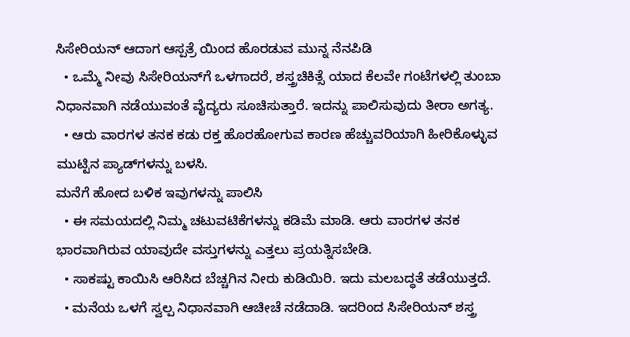ಸಿಸೇರಿಯನ್ ಆದಾಗ ಆಸ್ಪತ್ರೆ ಯಿಂದ ಹೊರಡುವ ಮುನ್ನ ನೆನಪಿಡಿ
  • ಒಮ್ಮೆ ನೀವು ಸಿಸೇರಿಯನ್‌ಗೆ ಒಳಗಾದರೆ, ಶಸ್ತ್ರಚಿಕಿತ್ಸೆ ಯಾದ ಕೆಲವೇ ಗಂಟೆಗಳಲ್ಲಿ ತುಂಬಾ ನಿಧಾನವಾಗಿ ನಡೆಯುವಂತೆ ವೈದ್ಯರು ಸೂಚಿಸುತ್ತಾರೆ. ಇದನ್ನು ಪಾಲಿಸುವುದು ತೀರಾ ಅಗತ್ಯ.
  • ಆರು ವಾರಗಳ ತನಕ ಕಡು ರಕ್ತ ಹೊರಹೋಗುವ ಕಾರಣ ಹೆಚ್ಚುವರಿಯಾಗಿ ಹೀರಿಕೊಳ್ಳುವ ಮುಟ್ಟಿನ ಪ್ಯಾಡ್‌ಗಳನ್ನು ಬಳಸಿ.
ಮನೆಗೆ ಹೋದ ಬಳಿಕ ಇವುಗಳನ್ನು ಪಾಲಿಸಿ
  • ಈ ಸಮಯದಲ್ಲಿ ನಿಮ್ಮ ಚಟುವಟಿಕೆಗಳನ್ನು ಕಡಿಮೆ ಮಾಡಿ. ಆರು ವಾರಗಳ ತನಕ ಭಾರವಾಗಿರುವ ಯಾವುದೇ ವಸ್ತುಗಳನ್ನು ಎತ್ತಲು ಪ್ರಯತ್ನಿಸಬೇಡಿ.
  • ಸಾಕಷ್ಟು ಕಾಯಿಸಿ ಆರಿಸಿದ ಬೆಚ್ಚಗಿನ ನೀರು ಕುಡಿಯಿರಿ. ಇದು ಮಲಬದ್ಧತೆ ತಡೆಯುತ್ತದೆ.
  • ಮನೆಯ ಒಳಗೆ ಸ್ವಲ್ಪ ನಿಧಾನವಾಗಿ ಆಚೀಚೆ ನಡೆದಾಡಿ. ಇದರಿಂದ ಸಿಸೇರಿಯನ್ ಶಸ್ತ್ರ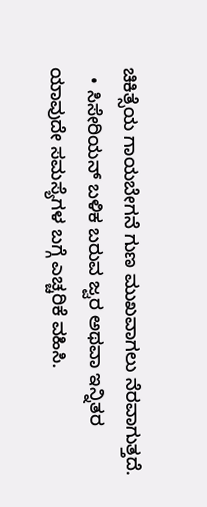ಚಿಕಿತ್ಸೆಯ ಗಾಯಬೇಗನೆ ಗುಣ ಮುಖವಾಗಲು ನೆರವಾಗುತ್ತದೆ.
  • ಸಿಸೇರಿಯನ್ ಬಳಿಕ ಬರುವ ಜ್ವರ ಅಥವಾ ಇನ್ನಿತರ ಯಾವುದೇ ಸಮಸ್ಯೆಗಳ ಬಗ್ಗೆ ಎಚ್ಚರಿಕೆ ವಹಿಸಿ.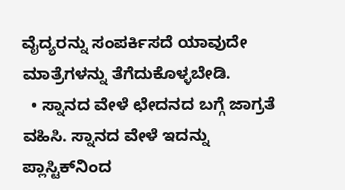ವೈದ್ಯರನ್ನು ಸಂಪರ್ಕಿಸದೆ ಯಾವುದೇ ಮಾತ್ರೆಗಳನ್ನು ತೆಗೆದುಕೊಳ್ಳಬೇಡಿ.
  • ಸ್ನಾನದ ವೇಳೆ ಛೇದನದ ಬಗ್ಗೆ ಜಾಗ್ರತೆ ವಹಿಸಿ. ಸ್ನಾನದ ವೇಳೆ ಇದನ್ನು ಪ್ಲಾಸ್ಟಿಕ್‌ನಿಂದ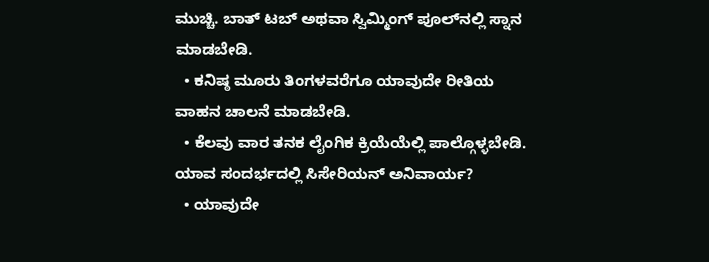ಮುಚ್ಚಿ. ಬಾತ್ ಟಬ್ ಅಥವಾ ಸ್ವಿಮ್ಮಿಂಗ್ ಪೂಲ್‌ನಲ್ಲಿ ಸ್ನಾನ ಮಾಡಬೇಡಿ.
  • ಕನಿಷ್ಠ ಮೂರು ತಿಂಗಳವರೆಗೂ ಯಾವುದೇ ರೀತಿಯ ವಾಹನ ಚಾಲನೆ ಮಾಡಬೇಡಿ.
  • ಕೆಲವು ವಾರ ತನಕ ಲೈಂಗಿಕ ಕ್ರಿಯೆಯೆಲ್ಲಿ ಪಾಲ್ಗೊಳ್ಳಬೇಡಿ.
ಯಾವ ಸಂದರ್ಭದಲ್ಲಿ ಸಿಸೇರಿಯನ್ ಅನಿವಾರ್ಯ?
  • ಯಾವುದೇ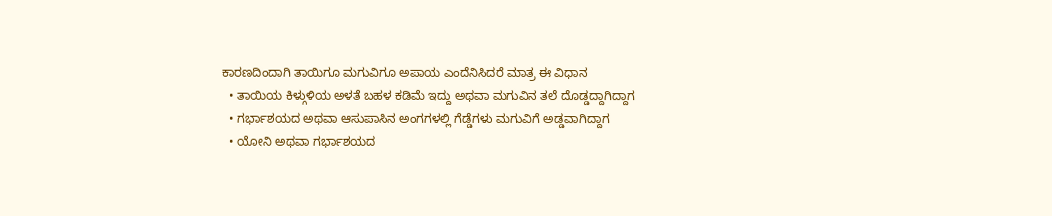ಕಾರಣದಿಂದಾಗಿ ತಾಯಿಗೂ ಮಗುವಿಗೂ ಅಪಾಯ ಎಂದೆನಿಸಿದರೆ ಮಾತ್ರ ಈ ವಿಧಾನ
  • ತಾಯಿಯ ಕಿಳ್ಗುಳಿಯ ಅಳತೆ ಬಹಳ ಕಡಿಮೆ ಇದ್ದು ಅಥವಾ ಮಗುವಿನ ತಲೆ ದೊಡ್ಡದ್ದಾಗಿದ್ದಾಗ
  • ಗರ್ಭಾಶಯದ ಅಥವಾ ಆಸುಪಾಸಿನ ಅಂಗಗಳಲ್ಲಿ ಗೆಡ್ಡೆಗಳು ಮಗುವಿಗೆ ಅಡ್ಡವಾಗಿದ್ದಾಗ
  • ಯೋನಿ ಅಥವಾ ಗರ್ಭಾಶಯದ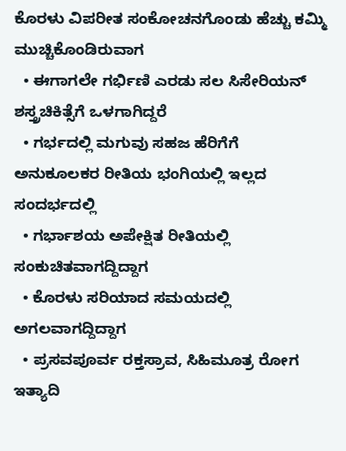ಕೊರಳು ವಿಪರೀತ ಸಂಕೋಚನಗೊಂಡು ಹೆಚ್ಚು ಕಮ್ಮಿ ಮುಚ್ಚಿಕೊಂಡಿರುವಾಗ
  • ಈಗಾಗಲೇ ಗರ್ಭಿಣಿ ಎರಡು ಸಲ ಸಿಸೇರಿಯನ್ ಶಸ್ತ್ರಚಿಕಿತ್ಸೆಗೆ ಒಳಗಾಗಿದ್ದರೆ
  • ಗರ್ಭದಲ್ಲಿ ಮಗುವು ಸಹಜ ಹೆರಿಗೆಗೆ ಅನುಕೂಲಕರ ರೀತಿಯ ಭಂಗಿಯಲ್ಲಿ ಇಲ್ಲದ ಸಂದರ್ಭದಲ್ಲಿ
  • ಗರ್ಭಾಶಯ ಅಪೇಕ್ಷಿತ ರೀತಿಯಲ್ಲಿ ಸಂಕುಚಿತವಾಗದ್ದಿದ್ದಾಗ
  • ಕೊರಳು ಸರಿಯಾದ ಸಮಯದಲ್ಲಿ ಅಗಲವಾಗದ್ದಿದ್ದಾಗ
  • ಪ್ರಸವಪೂರ್ವ ರಕ್ತಸ್ರಾವ, ಸಿಹಿಮೂತ್ರ ರೋಗ ಇತ್ಯಾದಿ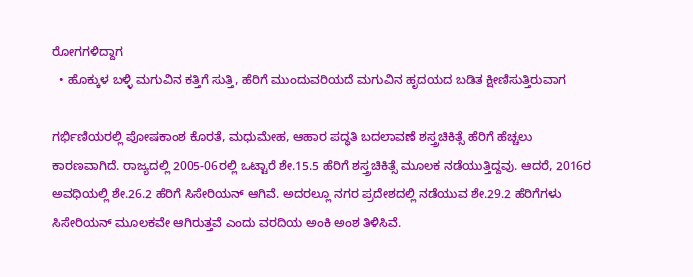ರೋಗಗಳಿದ್ದಾಗ
  • ಹೊಕ್ಕುಳ ಬಳ್ಳಿ ಮಗುವಿನ ಕತ್ತಿಗೆ ಸುತ್ತಿ, ಹೆರಿಗೆ ಮುಂದುವರಿಯದೆ ಮಗುವಿನ ಹೃದಯದ ಬಡಿತ ಕ್ಷೀಣಿಸುತ್ತಿರುವಾಗ

ಗರ್ಭಿಣಿಯರಲ್ಲಿ ಪೋಷಕಾಂಶ ಕೊರತೆ, ಮಧುಮೇಹ, ಆಹಾರ ಪದ್ಧತಿ ಬದಲಾವಣೆ ಶಸ್ತ್ರಚಿಕಿತ್ಸೆ ಹೆರಿಗೆ ಹೆಚ್ಚಲು ಕಾರಣವಾಗಿದೆ. ರಾಜ್ಯದಲ್ಲಿ 2005-06ರಲ್ಲಿ ಒಟ್ಟಾರೆ ಶೇ.15.5 ಹೆರಿಗೆ ಶಸ್ತ್ರಚಿಕಿತ್ಸೆ ಮೂಲಕ ನಡೆಯುತ್ತಿದ್ದವು. ಆದರೆ, 2016ರ ಅವಧಿಯಲ್ಲಿ ಶೇ.26.2 ಹೆರಿಗೆ ಸಿಸೇರಿಯನ್ ಆಗಿವೆ. ಅದರಲ್ಲೂ ನಗರ ಪ್ರದೇಶದಲ್ಲಿ ನಡೆಯುವ ಶೇ.29.2 ಹೆರಿಗೆಗಳು ಸಿಸೇರಿಯನ್ ಮೂಲಕವೇ ಆಗಿರುತ್ತವೆ ಎಂದು ವರದಿಯ ಅಂಕಿ ಅಂಶ ತಿಳಿಸಿವೆ.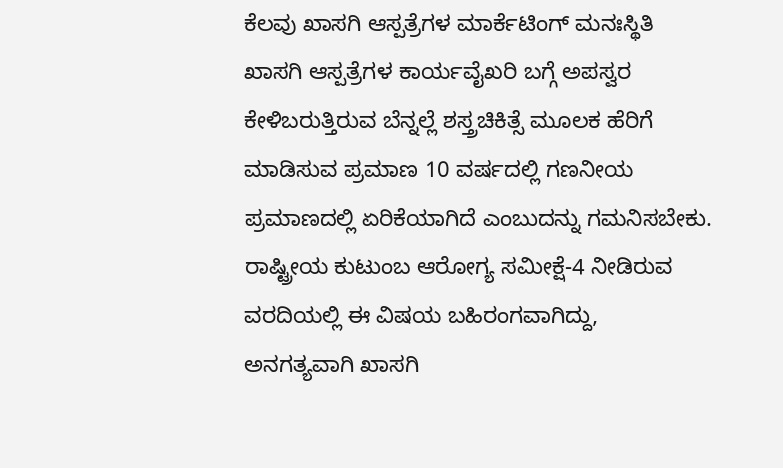ಕೆಲವು ಖಾಸಗಿ ಆಸ್ಪತ್ರೆಗಳ ಮಾರ್ಕೆಟಿಂಗ್ ಮನಃಸ್ಥಿತಿ
ಖಾಸಗಿ ಆಸ್ಪತ್ರೆಗಳ ಕಾರ್ಯವೈಖರಿ ಬಗ್ಗೆ ಅಪಸ್ವರ ಕೇಳಿಬರುತ್ತಿರುವ ಬೆನ್ನಲ್ಲೆ ಶಸ್ತ್ರಚಿಕಿತ್ಸೆ ಮೂಲಕ ಹೆರಿಗೆ ಮಾಡಿಸುವ ಪ್ರಮಾಣ 10 ವರ್ಷದಲ್ಲಿ ಗಣನೀಯ ಪ್ರಮಾಣದಲ್ಲಿ ಏರಿಕೆಯಾಗಿದೆ ಎಂಬುದನ್ನು ಗಮನಿಸಬೇಕು. ರಾಷ್ಟ್ರೀಯ ಕುಟುಂಬ ಆರೋಗ್ಯ ಸಮೀಕ್ಷೆ-4 ನೀಡಿರುವ
ವರದಿಯಲ್ಲಿ ಈ ವಿಷಯ ಬಹಿರಂಗವಾಗಿದ್ದು, ಅನಗತ್ಯವಾಗಿ ಖಾಸಗಿ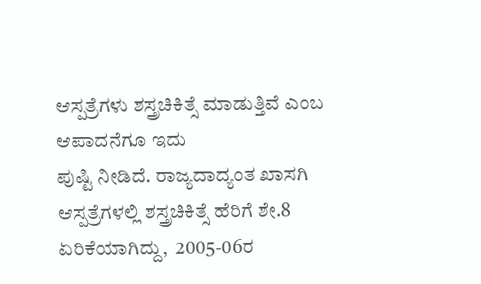ಆಸ್ಪತ್ರೆಗಳು ಶಸ್ತ್ರಚಿಕಿತ್ಸೆ ಮಾಡುತ್ತಿವೆ ಎಂಬ ಆಪಾದನೆಗೂ ಇದು
ಪುಷ್ಟಿ ನೀಡಿದೆ. ರಾಜ್ಯದಾದ್ಯಂತ ಖಾಸಗಿ ಆಸ್ಪತ್ರೆಗಳಲ್ಲಿ ಶಸ್ತ್ರಚಿಕಿತ್ಸೆ ಹೆರಿಗೆ ಶೇ.8 ಏರಿಕೆಯಾಗಿದ್ದು,  2005-06ರ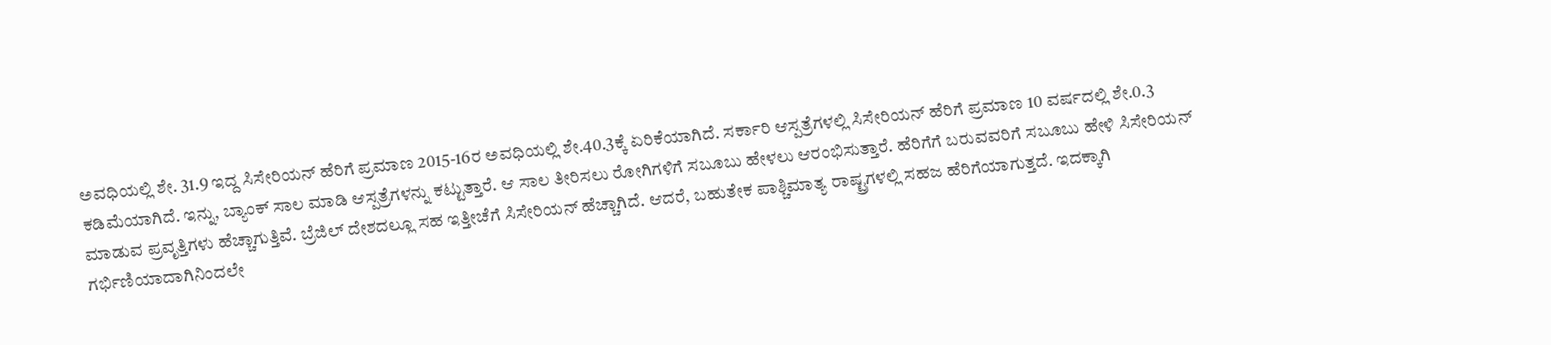ಅವಧಿಯಲ್ಲಿ ಶೇ. 31.9 ಇದ್ದ ಸಿಸೇರಿಯನ್ ಹೆರಿಗೆ ಪ್ರಮಾಣ 2015-16ರ ಅವಧಿಯಲ್ಲಿ ಶೇ.40.3ಕ್ಕೆ ಏರಿಕೆಯಾಗಿದೆ. ಸರ್ಕಾರಿ ಆಸ್ಪತ್ರೆಗಳಲ್ಲಿ ಸಿಸೇರಿಯನ್ ಹೆರಿಗೆ ಪ್ರಮಾಣ 10 ವರ್ಷದಲ್ಲಿ ಶೇ.0.3 ಕಡಿಮೆಯಾಗಿದೆ. ಇನ್ನು, ಬ್ಯಾಂಕ್ ಸಾಲ ಮಾಡಿ ಆಸ್ಪತ್ರೆಗಳನ್ನು ಕಟ್ಟುತ್ತಾರೆ. ಆ ಸಾಲ ತೀರಿಸಲು ರೋಗಿಗಳಿಗೆ ಸಬೂಬು ಹೇಳಲು ಆರಂಭಿಸುತ್ತಾರೆ. ಹೆರಿಗೆಗೆ ಬರುವವರಿಗೆ ಸಬೂಬು ಹೇಳಿ ಸಿಸೇರಿಯನ್ ಮಾಡುವ ಪ್ರವೃತ್ತಿಗಳು ಹೆಚ್ಚಾಗುತ್ತಿವೆ. ಬ್ರೆಜಿಲ್ ದೇಶದಲ್ಲೂ ಸಹ ಇತ್ತೀಚೆಗೆ ಸಿಸೇರಿಯನ್ ಹೆಚ್ಚಾಗಿದೆ. ಆದರೆ, ಬಹುತೇಕ ಪಾಶ್ಚಿಮಾತ್ಯ ರಾಷ್ಟ್ರಗಳಲ್ಲಿ ಸಹಜ ಹೆರಿಗೆಯಾಗುತ್ತದೆ. ಇದಕ್ಕಾಗಿ ಗರ್ಭಿಣಿಯಾದಾಗಿನಿಂದಲೇ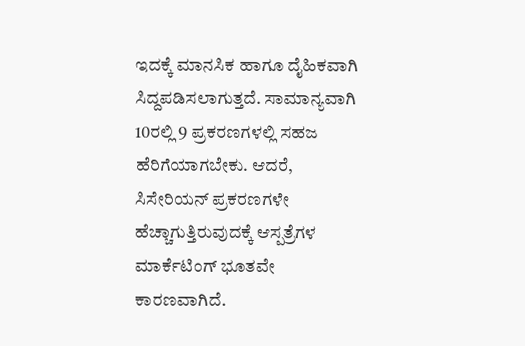ಇದಕ್ಕೆ ಮಾನಸಿಕ ಹಾಗೂ ದೈಹಿಕವಾಗಿ ಸಿದ್ದಪಡಿಸಲಾಗುತ್ತದೆ. ಸಾಮಾನ್ಯವಾಗಿ 10ರಲ್ಲಿ 9 ಪ್ರಕರಣಗಳಲ್ಲಿ ಸಹಜ ಹೆರಿಗೆಯಾಗಬೇಕು. ಆದರೆ, ಸಿಸೇರಿಯನ್ ಪ್ರಕರಣಗಳೇ ಹೆಚ್ಚಾಗುತ್ತಿರುವುದಕ್ಕೆ ಆಸ್ಪತ್ರೆಗಳ ಮಾರ್ಕೆಟಿಂಗ್ ಭೂತವೇ ಕಾರಣವಾಗಿದೆ.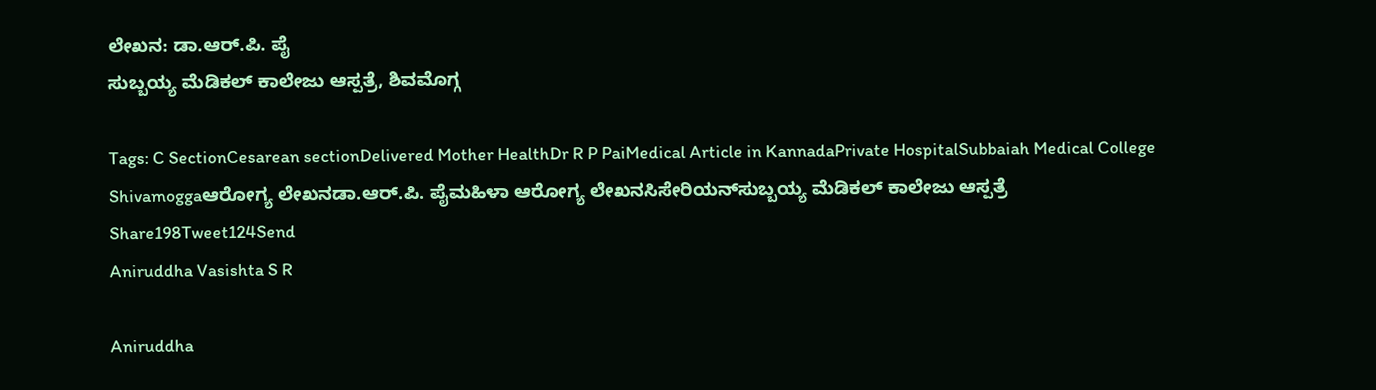ಲೇಖನ: ಡಾ.ಆರ್.ಪಿ. ಪೈ
ಸುಬ್ಬಯ್ಯ ಮೆಡಿಕಲ್ ಕಾಲೇಜು ಆಸ್ಪತ್ರೆ, ಶಿವಮೊಗ್ಗ

Tags: C SectionCesarean sectionDelivered Mother HealthDr R P PaiMedical Article in KannadaPrivate HospitalSubbaiah Medical College Shivamoggaಆರೋಗ್ಯ ಲೇಖನಡಾ.ಆರ್.ಪಿ. ಪೈಮಹಿಳಾ ಆರೋಗ್ಯ ಲೇಖನಸಿಸೇರಿಯನ್‌ಸುಬ್ಬಯ್ಯ ಮೆಡಿಕಲ್ ಕಾಲೇಜು ಆಸ್ಪತ್ರೆ
Share198Tweet124Send
Aniruddha Vasishta S R

Aniruddha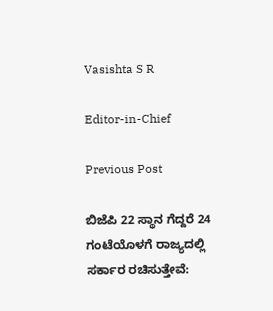Vasishta S R

Editor-in-Chief

Previous Post

ಬಿಜೆಪಿ 22 ಸ್ಥಾನ ಗೆದ್ದರೆ 24 ಗಂಟೆಯೊಳಗೆ ರಾಜ್ಯದಲ್ಲಿ ಸರ್ಕಾರ ರಚಿಸುತ್ತೇವೆ: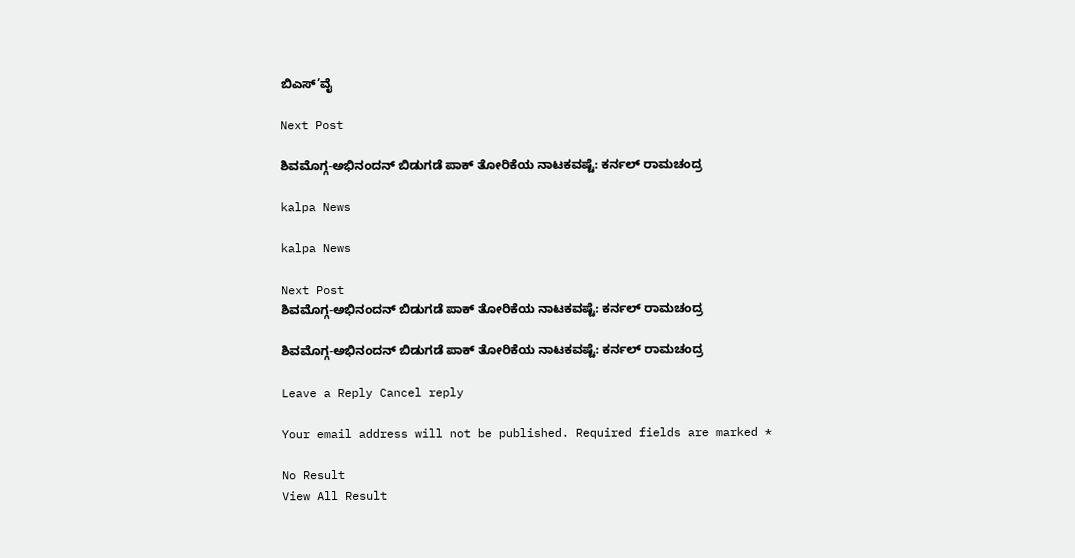ಬಿಎಸ್’ವೈ

Next Post

ಶಿವಮೊಗ್ಗ-ಅಭಿನಂದನ್ ಬಿಡುಗಡೆ ಪಾಕ್ ತೋರಿಕೆಯ ನಾಟಕವಷ್ಟೆ: ಕರ್ನಲ್ ರಾಮಚಂದ್ರ

kalpa News

kalpa News

Next Post
ಶಿವಮೊಗ್ಗ-ಅಭಿನಂದನ್ ಬಿಡುಗಡೆ ಪಾಕ್ ತೋರಿಕೆಯ ನಾಟಕವಷ್ಟೆ: ಕರ್ನಲ್ ರಾಮಚಂದ್ರ

ಶಿವಮೊಗ್ಗ-ಅಭಿನಂದನ್ ಬಿಡುಗಡೆ ಪಾಕ್ ತೋರಿಕೆಯ ನಾಟಕವಷ್ಟೆ: ಕರ್ನಲ್ ರಾಮಚಂದ್ರ

Leave a Reply Cancel reply

Your email address will not be published. Required fields are marked *

No Result
View All Result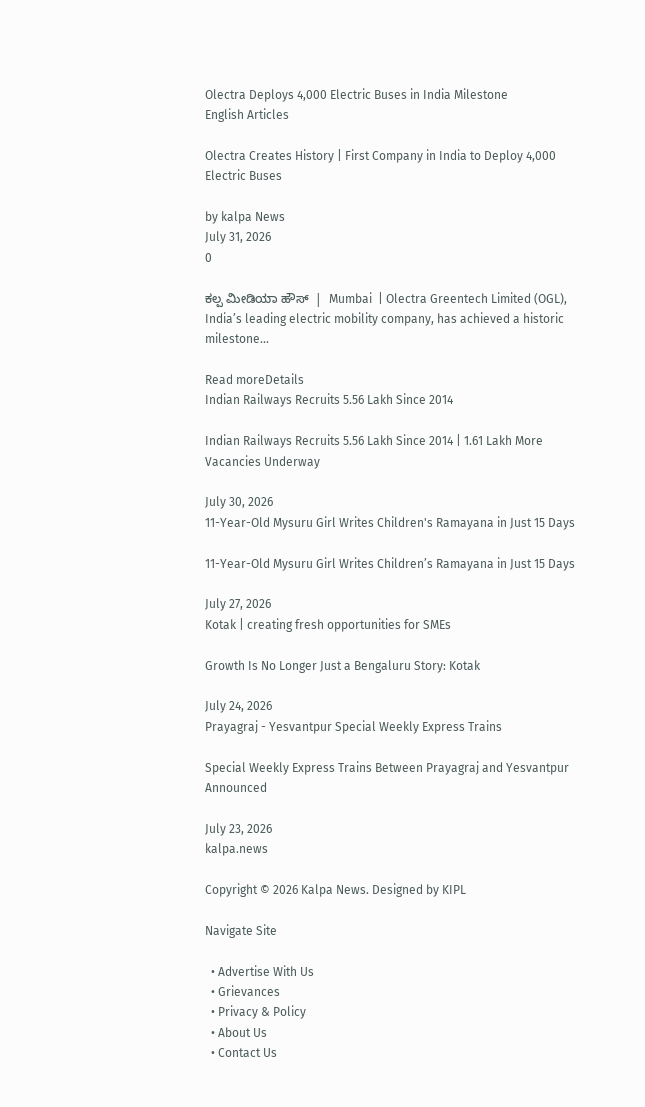Olectra Deploys 4,000 Electric Buses in India Milestone
English Articles

Olectra Creates History | First Company in India to Deploy 4,000 Electric Buses

by kalpa News
July 31, 2026
0

ಕಲ್ಪ ಮೀಡಿಯಾ ಹೌಸ್  |  Mumbai  | Olectra Greentech Limited (OGL), India’s leading electric mobility company, has achieved a historic milestone...

Read moreDetails
Indian Railways Recruits 5.56 Lakh Since 2014

Indian Railways Recruits 5.56 Lakh Since 2014 | 1.61 Lakh More Vacancies Underway

July 30, 2026
11-Year-Old Mysuru Girl Writes Children's Ramayana in Just 15 Days

11-Year-Old Mysuru Girl Writes Children’s Ramayana in Just 15 Days

July 27, 2026
Kotak | creating fresh opportunities for SMEs

Growth Is No Longer Just a Bengaluru Story: Kotak

July 24, 2026
Prayagraj - Yesvantpur Special Weekly Express Trains

Special Weekly Express Trains Between Prayagraj and Yesvantpur Announced

July 23, 2026
kalpa.news

Copyright © 2026 Kalpa News. Designed by KIPL

Navigate Site

  • Advertise With Us
  • Grievances
  • Privacy & Policy
  • About Us
  • Contact Us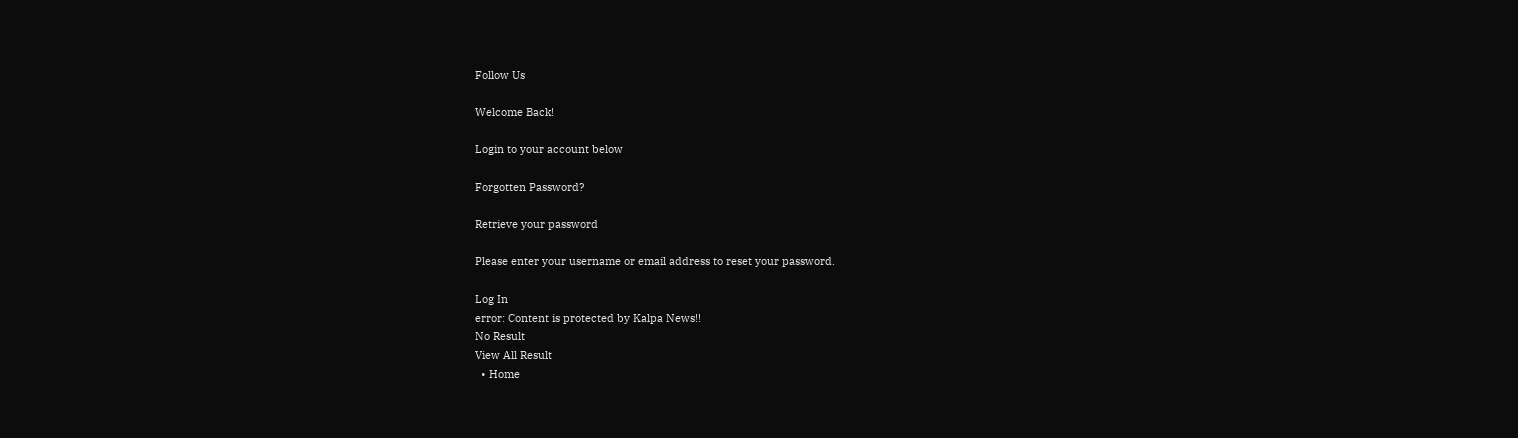Follow Us

Welcome Back!

Login to your account below

Forgotten Password?

Retrieve your password

Please enter your username or email address to reset your password.

Log In
error: Content is protected by Kalpa News!!
No Result
View All Result
  • Home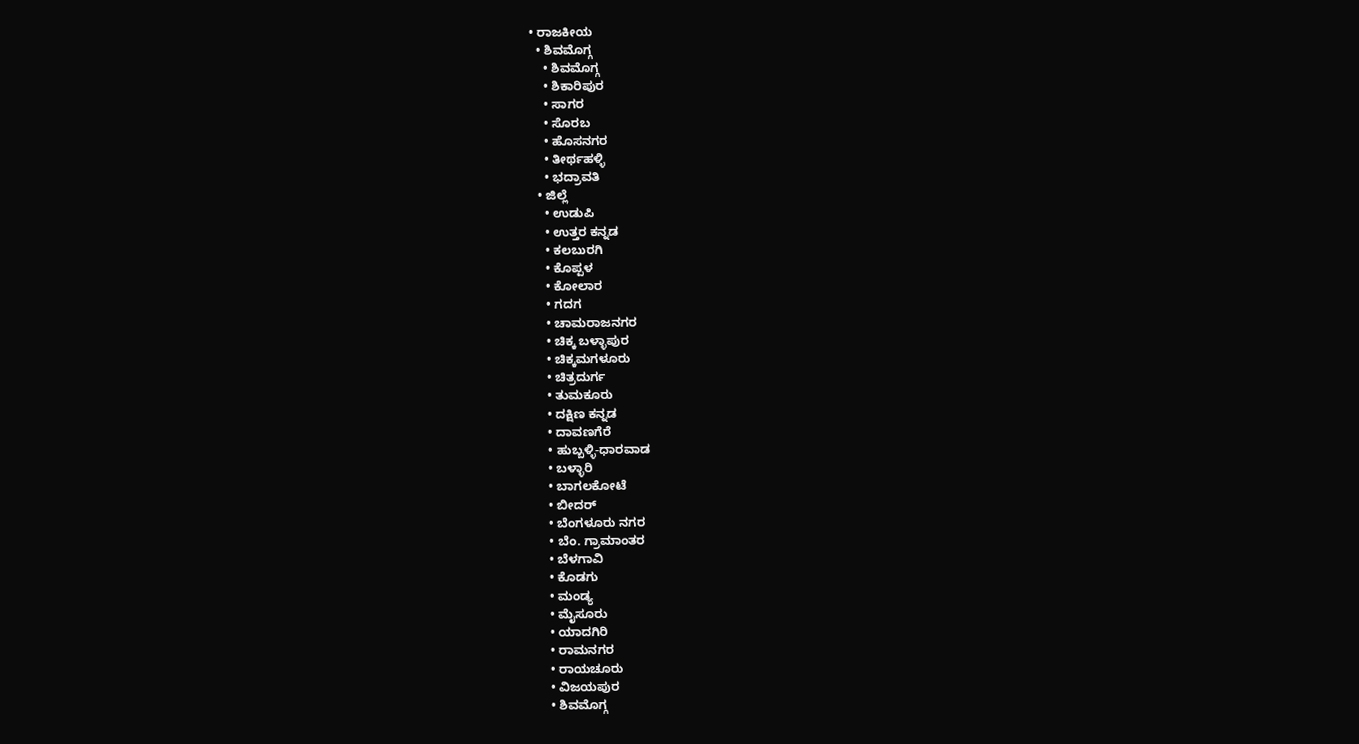• ರಾಜಕೀಯ
  • ಶಿವಮೊಗ್ಗ
    • ಶಿವಮೊಗ್ಗ
    • ಶಿಕಾರಿಪುರ
    • ಸಾಗರ
    • ಸೊರಬ
    • ಹೊಸನಗರ
    • ತೀರ್ಥಹಳ್ಳಿ
    • ಭದ್ರಾವತಿ
  • ಜಿಲ್ಲೆ
    • ಉಡುಪಿ
    • ಉತ್ತರ ಕನ್ನಡ
    • ಕಲಬುರಗಿ
    • ಕೊಪ್ಪಳ
    • ಕೋಲಾರ
    • ಗದಗ
    • ಚಾಮರಾಜನಗರ
    • ಚಿಕ್ಕ ಬಳ್ಳಾಪುರ
    • ಚಿಕ್ಕಮಗಳೂರು
    • ಚಿತ್ರದುರ್ಗ
    • ತುಮಕೂರು
    • ದಕ್ಷಿಣ ಕನ್ನಡ
    • ದಾವಣಗೆರೆ
    • ಹುಬ್ಬಳ್ಳಿ-ಧಾರವಾಡ
    • ಬಳ್ಳಾರಿ
    • ಬಾಗಲಕೋಟೆ
    • ಬೀದರ್
    • ಬೆಂಗಳೂರು ನಗರ
    • ಬೆಂ. ಗ್ರಾಮಾಂತರ
    • ಬೆಳಗಾವಿ
    • ಕೊಡಗು
    • ಮಂಡ್ಯ
    • ಮೈಸೂರು
    • ಯಾದಗಿರಿ
    • ರಾಮನಗರ
    • ರಾಯಚೂರು
    • ವಿಜಯಪುರ
    • ಶಿವಮೊಗ್ಗ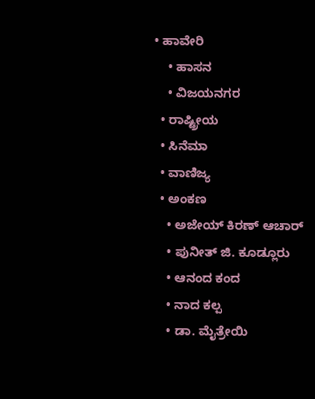• ಹಾವೇರಿ
    • ಹಾಸನ
    • ವಿಜಯನಗರ
  • ರಾಷ್ಟ್ರೀಯ
  • ಸಿನೆಮಾ
  • ವಾಣಿಜ್ಯ
  • ಅಂಕಣ
    • ಅಜೇಯ್ ಕಿರಣ್ ಆಚಾರ್
    • ಪುನೀತ್ ಜಿ. ಕೂಡ್ಲೂರು
    • ಆನಂದ ಕಂದ
    • ನಾದ ಕಲ್ಪ
    • ಡಾ. ಮೈತ್ರೇಯಿ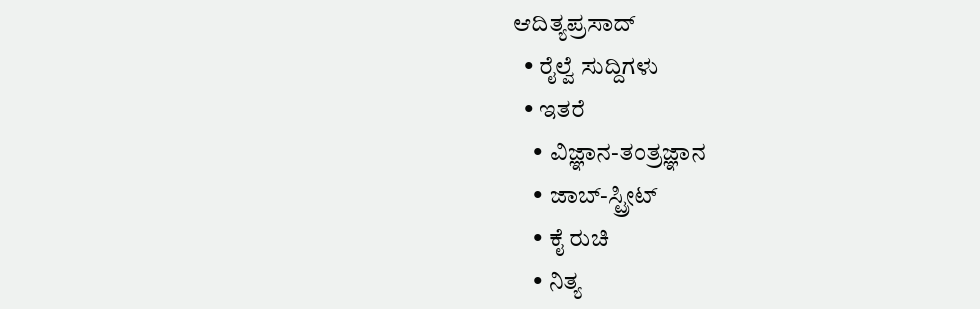ಆದಿತ್ಯಪ್ರಸಾದ್
  • ರೈಲ್ವೆ ಸುದ್ದಿಗಳು
  • ಇತರೆ
    • ವಿಜ್ಞಾನ-ತಂತ್ರಜ್ಞಾನ
    • ಜಾಬ್-ಸ್ಟ್ರೀಟ್
    • ಕೈ ರುಚಿ
    • ನಿತ್ಯ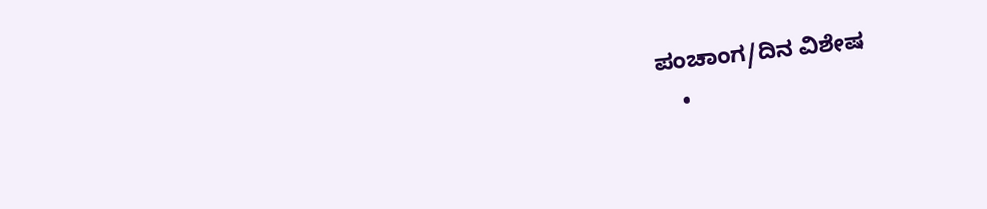ಪಂಚಾಂಗ/ದಿನ ವಿಶೇಷ
    •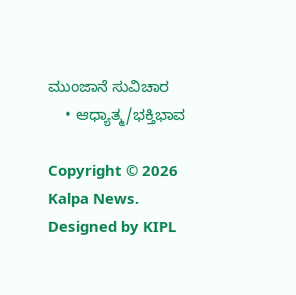ಮುಂಜಾನೆ ಸುವಿಚಾರ
    • ಆಧ್ಯಾತ್ಮ/ಭಕ್ತಿಭಾವ

Copyright © 2026 Kalpa News. Designed by KIPL